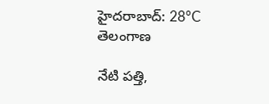హైదరాబాద్: 28°C
తెలంగాణ

నేటి పత్తి,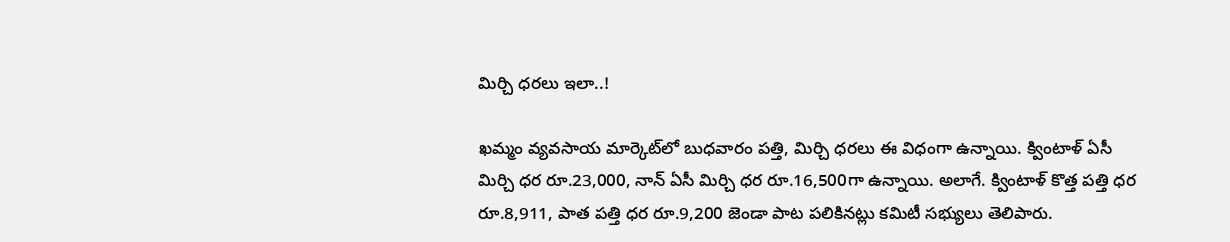మిర్చి ధరలు ఇలా..!

ఖమ్మం వ్యవసాయ మార్కెట్‌లో బుధవారం పత్తి, మిర్చి ధరలు ఈ విధంగా ఉన్నాయి. క్వింటాళ్ ఏసీ మిర్చి ధర రూ.23,000, నాన్ ఏసీ మిర్చి ధర రూ.16,500గా ఉన్నాయి. అలాగే. క్వింటాళ్ కొత్త పత్తి ధర రూ.8,911, పాత పత్తి ధర రూ.9,200 జెండా పాట పలికినట్లు కమిటీ సభ్యులు తెలిపారు.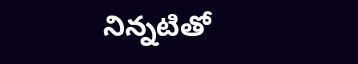నిన్నటితో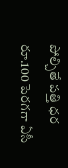పోల్చితే పత్తి ధర రూ.100 పెరగగా ఏసీ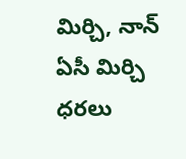మిర్చి, నాన్ ఏసీ మిర్చి ధరలు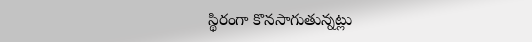స్థిరంగా కొనసాగుతున్నట్లు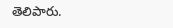తెలిపారు.